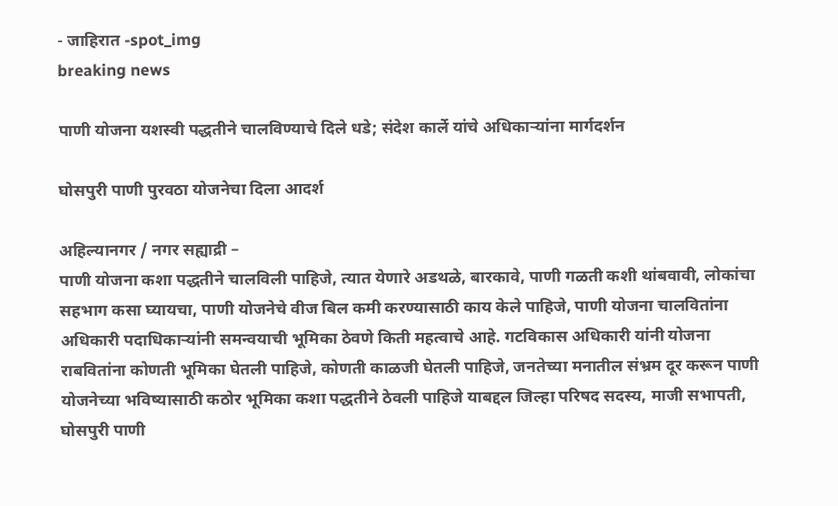- जाहिरात -spot_img
breaking news

पाणी योजना यशस्वी पद्धतीने चालविण्याचे दिले धडे; संदेश कार्ले यांचे अधिकार्‍यांना मार्गदर्शन

घोसपुरी पाणी पुरवठा योजनेचा दिला आदर्श

अहिल्यानगर / नगर सह्याद्री –
पाणी योजना कशा पद्धतीने चालविली पाहिजे, त्यात येणारे अडथळे, बारकावे, पाणी गळती कशी थांबवावी, लोकांचा सहभाग कसा घ्यायचा, पाणी योजनेचे वीज बिल कमी करण्यासाठी काय केले पाहिजे, पाणी योजना चालवितांना अधिकारी पदाधिकार्‍यांनी समन्वयाची भूमिका ठेवणे किती महत्वाचे आहे. गटविकास अधिकारी यांनी योजना राबवितांना कोणती भूमिका घेतली पाहिजे, कोणती काळजी घेतली पाहिजे, जनतेच्या मनातील संभ्रम दूर करून पाणी योजनेच्या भविष्यासाठी कठोर भूमिका कशा पद्धतीने ठेवली पाहिजे याबद्दल जिल्हा परिषद सदस्य, माजी सभापती, घोसपुरी पाणी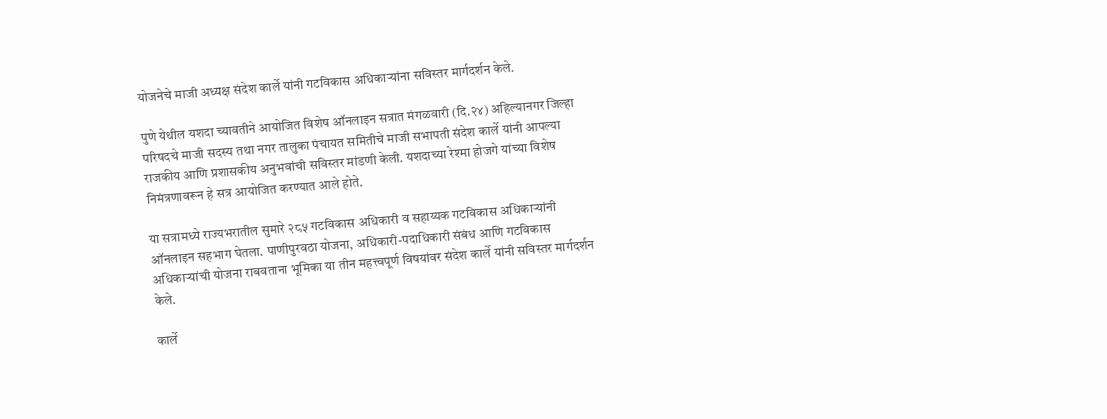योजनेचे माजी अध्यक्ष संदेश कार्ले यांनी गटविकास अधिकार्‍यांना सविस्तर मार्गदर्शन केले.

पुणे येथील यशदा च्यावतीने आयोजित विशेष ऑनलाइन सत्रात मंगळवारी (दि.२४) अहिल्यानगर जिल्हा परिषदचे माजी सदस्य तथा नगर तालुका पंचायत समितीचे माजी सभापती संदेश कार्ले यांनी आपल्या राजकीय आणि प्रशासकीय अनुभवांची सविस्तर मांडणी केली. यशदाच्या रेश्मा होजगे यांच्या विशेष निमंत्रणावरून हे सत्र आयोजित करण्यात आले होते.

या सत्रामध्ये राज्यभरातील सुमारे २८५ गटविकास अधिकारी व सहाय्यक गटविकास अधिकार्‍यांनी ऑनलाइन सहभाग घेतला. पाणीपुरवठा योजना, अधिकारी-पदाधिकारी संबंध आणि गटविकास अधिकार्‍यांची योजना राबवताना भूमिका या तीन महत्त्वपूर्ण विषयांवर संदेश कार्ले यांनी सविस्तर मार्गदर्शन केले.

कार्ले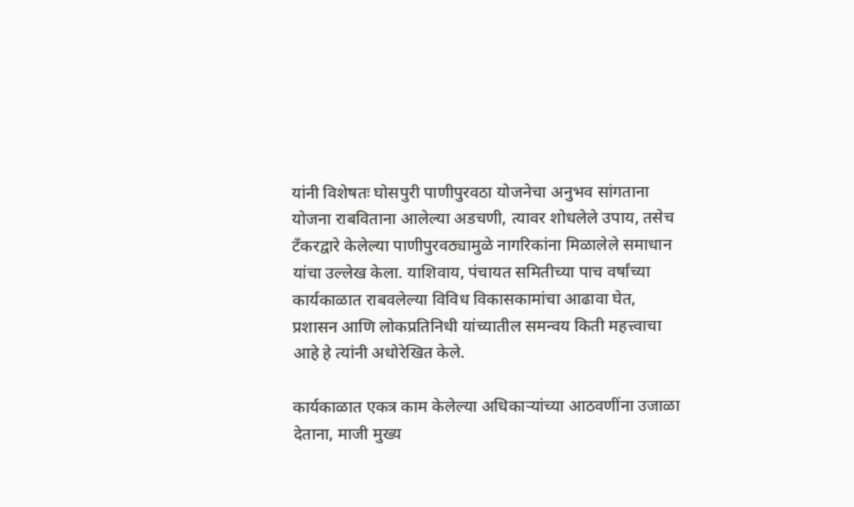यांनी विशेषतः घोसपुरी पाणीपुरवठा योजनेचा अनुभव सांगताना योजना राबविताना आलेल्या अडचणी, त्यावर शोधलेले उपाय, तसेच टँकरद्वारे केलेल्या पाणीपुरवठ्यामुळे नागरिकांना मिळालेले समाधान यांचा उल्लेख केला. याशिवाय, पंचायत समितीच्या पाच वर्षांच्या कार्यकाळात राबवलेल्या विविध विकासकामांचा आढावा घेत, प्रशासन आणि लोकप्रतिनिधी यांच्यातील समन्वय किती महत्त्वाचा आहे हे त्यांनी अधोरेखित केले.

कार्यकाळात एकत्र काम केलेल्या अधिकार्‍यांच्या आठवणींना उजाळा देताना, माजी मुख्य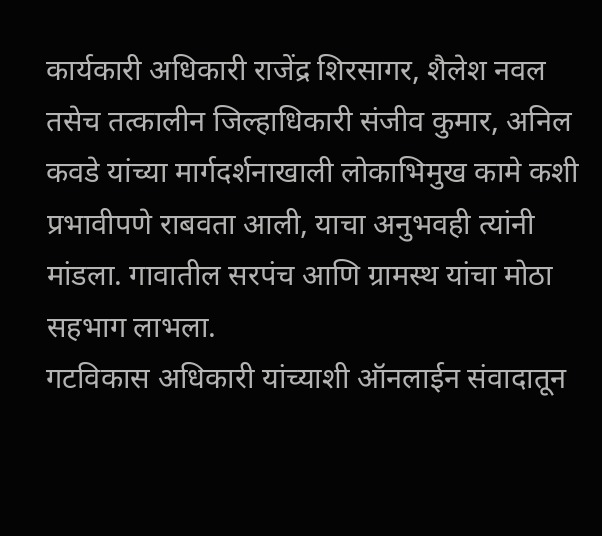कार्यकारी अधिकारी राजेंद्र शिरसागर, शैलेश नवल तसेच तत्कालीन जिल्हाधिकारी संजीव कुमार, अनिल कवडे यांच्या मार्गदर्शनाखाली लोकाभिमुख कामे कशी प्रभावीपणे राबवता आली, याचा अनुभवही त्यांनी मांडला. गावातील सरपंच आणि ग्रामस्थ यांचा मोठा सहभाग लाभला.
गटविकास अधिकारी यांच्याशी ऑनलाईन संवादातून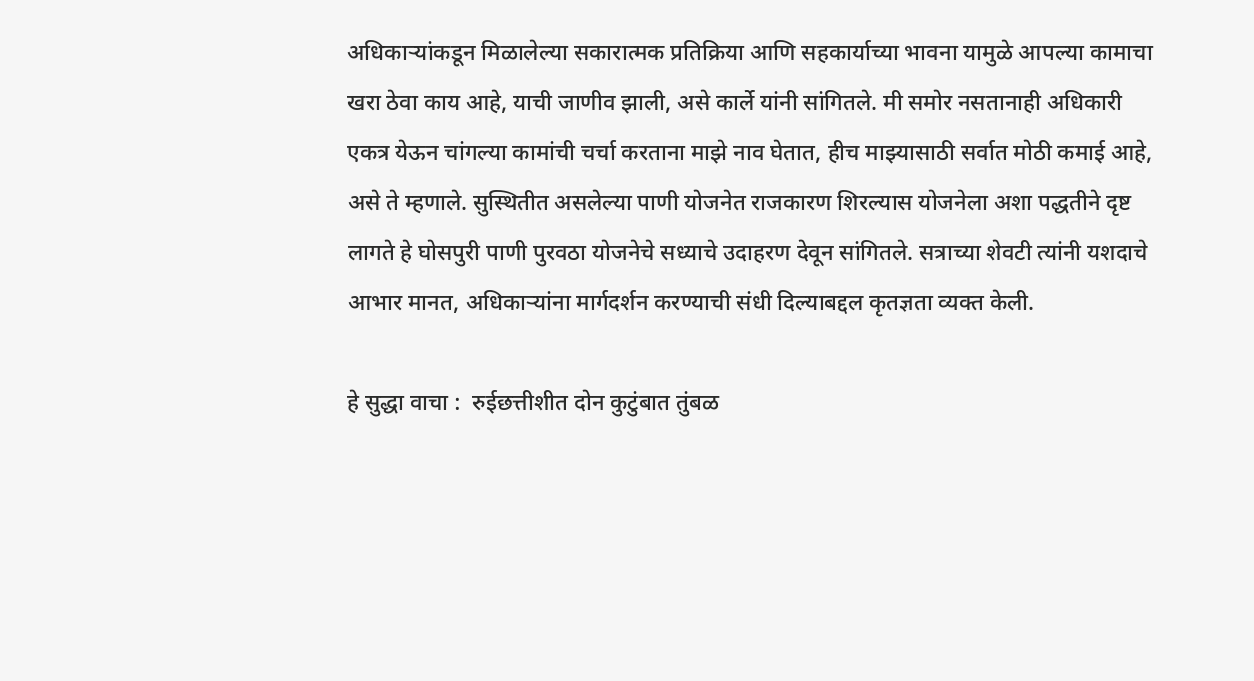अधिकार्‍यांकडून मिळालेल्या सकारात्मक प्रतिक्रिया आणि सहकार्याच्या भावना यामुळे आपल्या कामाचा खरा ठेवा काय आहे, याची जाणीव झाली, असे कार्ले यांनी सांगितले. मी समोर नसतानाही अधिकारी एकत्र येऊन चांगल्या कामांची चर्चा करताना माझे नाव घेतात, हीच माझ्यासाठी सर्वात मोठी कमाई आहे, असे ते म्हणाले. सुस्थितीत असलेल्या पाणी योजनेत राजकारण शिरल्यास योजनेला अशा पद्धतीने दृष्ट लागते हे घोसपुरी पाणी पुरवठा योजनेचे सध्याचे उदाहरण देवून सांगितले. सत्राच्या शेवटी त्यांनी यशदाचे आभार मानत, अधिकार्‍यांना मार्गदर्शन करण्याची संधी दिल्याबद्दल कृतज्ञता व्यक्त केली.

हे सुद्धा वाचा :  रुईछत्तीशीत दोन कुटुंबात तुंबळ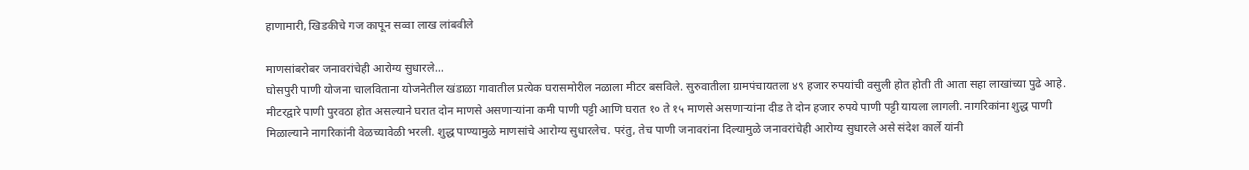हाणामारी, खिडकीचे गज कापून सव्वा लाख लांबवीले

माणसांबरोबर जनावरांचेही आरोग्य सुधारले…
घोसपुरी पाणी योजना चालविताना योजनेतील खंडाळा गावातील प्रत्येक घरासमोरील नळाला मीटर बसविले. सुरुवातीला ग्रामपंचायतला ४९ हजार रुपयांची वसुली होत होती ती आता सहा लाखांच्या पुढे आहे. मीटरद्वारे पाणी पुरवठा होत असल्याने घरात दोन माणसे असणार्‍यांना कमी पाणी पट्टी आणि घरात १० ते १५ माणसे असणार्‍यांना दीड ते दोन हजार रुपये पाणी पट्टी यायला लागली. नागरिकांना शुद्ध पाणी मिळाल्याने नागरिकांनी वेळच्यावेळी भरली. शुद्ध पाण्यामुळे माणसांचे आरोग्य सुधारलेच. परंतु, तेच पाणी जनावरांना दिल्यामुळे जनावरांचेही आरोग्य सुधारले असे संदेश कार्ले यांनी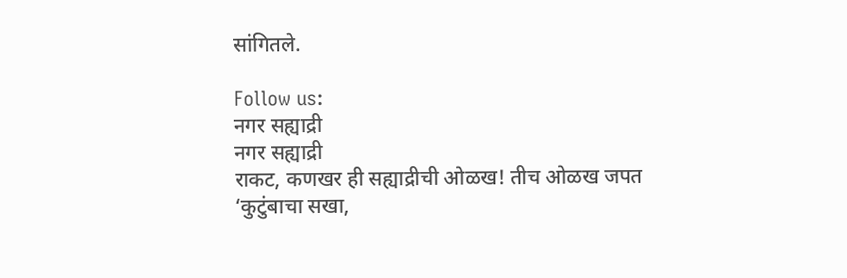सांगितले.

Follow us:
नगर सह्याद्री
नगर सह्याद्री
राकट, कणखर ही सह्याद्रीची ओळख! तीच ओळख जपत ‘कुटुंबाचा सखा,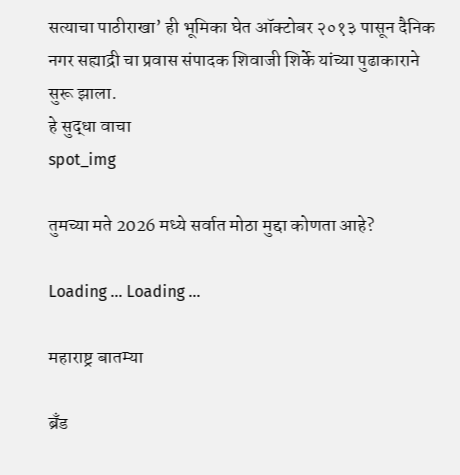सत्याचा पाठीराखा’ ही भूमिका घेत ऑक्टोबर २०१३ पासून दैनिक नगर सह्याद्री चा प्रवास संपादक शिवाजी शिर्के यांच्या पुढाकाराने सुरू झाला.
हे सुद्धा वाचा
spot_img

तुमच्या मते 2026 मध्ये सर्वात मोठा मुद्दा कोणता आहे?

Loading ... Loading ...

महाराष्ट्र बातम्या

ब्रँड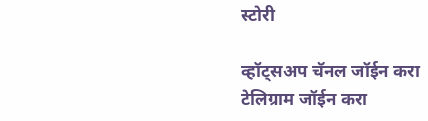स्टोरी

व्हॉट्सअप चॅनल जॉईन करा
टेलिग्राम जॉईन करा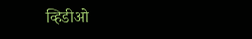व्हिडीओ